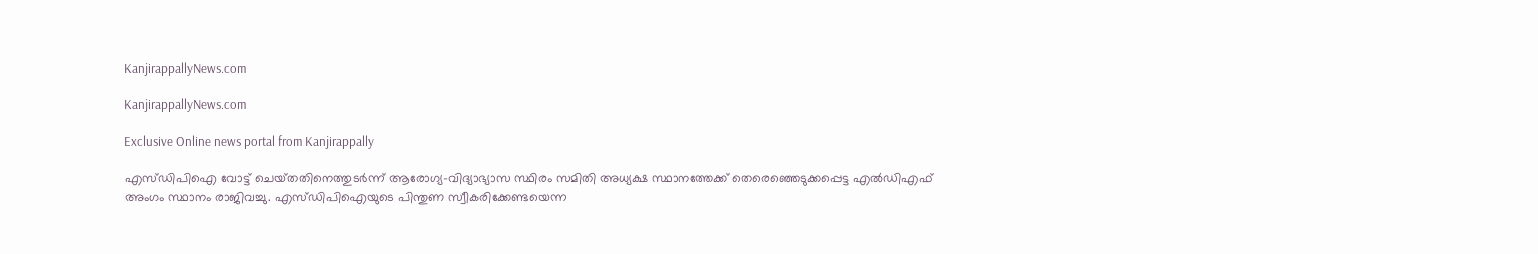KanjirappallyNews.com

KanjirappallyNews.com

Exclusive Online news portal from Kanjirappally

എസ്ഡിപിഐ വോട്ട് ചെയ്‌തതിനെത്തുടർന്ന് ആരോഗ്യ-വിദ്യാഭ്യാസ സ്ഥിരം സമിതി അധ്യക്ഷ സ്ഥാനത്തേക്ക് തെരെഞ്ഞെടുക്കപ്പെട്ട എൽഡിഎഫ് അംഗം സ്ഥാനം രാജിവച്ചു. എസ്‌ഡിപിഐയുടെ പിന്തുണ സ്വീകരിക്കേണ്ടയെന്ന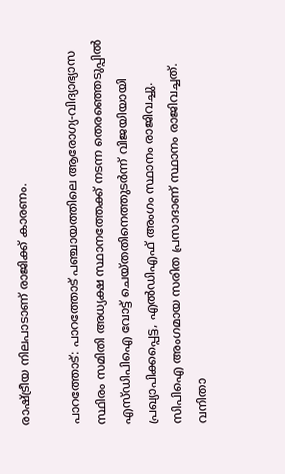രാഷ്ട്രീയ നിലപാടാണ് രാജിക്ക് കാരണം.

പാറത്തോട്: പാറത്തോട് പഞ്ചായത്തിലെ ആരോഗ്യ-വിദ്യാഭ്യാസ സ്ഥിരം സമിതി അധ്യക്ഷ സ്ഥാനത്തേക്ക് നടന്ന തെരഞ്ഞെടുപ്പിൽ എസ്ഡിപിഐ വോട്ട് ചെയ്‌തതിനെത്തുടർന്ന് വിജയിയായി പ്രഖ്യാപിക്കപ്പെട്ട, എൽഡിഎഫ് അംഗം സ്ഥാനം രാജിവച്ചു. സിപിഐ അംഗമായ സരിത പ്രസാദാണ് സ്ഥാനം രാജിവച്ചത്. വനിതാ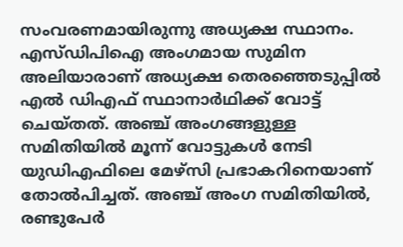സംവരണമായിരുന്നു അധ്യക്ഷ സ്ഥാനം. എസ്ഡിപിഐ അംഗമായ സുമിന അലിയാരാണ് അധ്യക്ഷ തെരഞ്ഞെടുപ്പിൽ എൽ ഡിഎഫ് സ്ഥാനാർഥിക്ക് വോട്ട് ചെയ്തത്. അഞ്ച് അംഗങ്ങളുള്ള സമിതിയിൽ മൂന്ന് വോട്ടുകൾ നേടി യുഡിഎഫിലെ മേഴ്‌സി പ്രഭാകറിനെയാണ് തോൽപിച്ചത്. അഞ്ച് അംഗ സമിതിയിൽ, രണ്ടുപേർ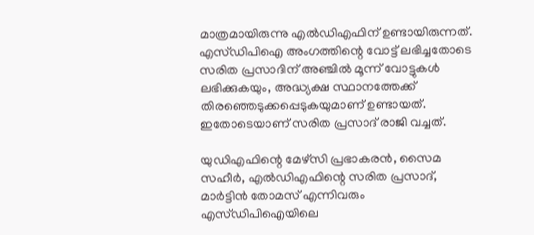മാത്രമായിരുന്നു എൽഡിഎഫിന് ഉണ്ടായിരുന്നത്. എസ്ഡിപിഐ അംഗത്തിന്റെ വോട്ട് ലഭിച്ചതോടെ സരിത പ്രസാദിന് അഞ്ചിൽ മൂന്ന് വോട്ടുകൾ ലഭിക്കുകയും, അദ്ധ്യക്ഷ സ്ഥാനത്തേക്ക് തിരഞ്ഞെടുക്കപ്പെടുകയുമാണ് ഉണ്ടായത്. ഇതോടെയാണ് സരിത പ്രസാദ് രാജി വച്ചത്.

യുഡിഎഫിന്റെ മേഴ്സി പ്രഭാകരൻ, സൈമ സഹീർ, എൽഡിഎഫിന്റെ സരിത പ്രസാദ്, മാർട്ടിൻ തോമസ് എന്നിവരും എസ്‌ഡിപിഐയിലെ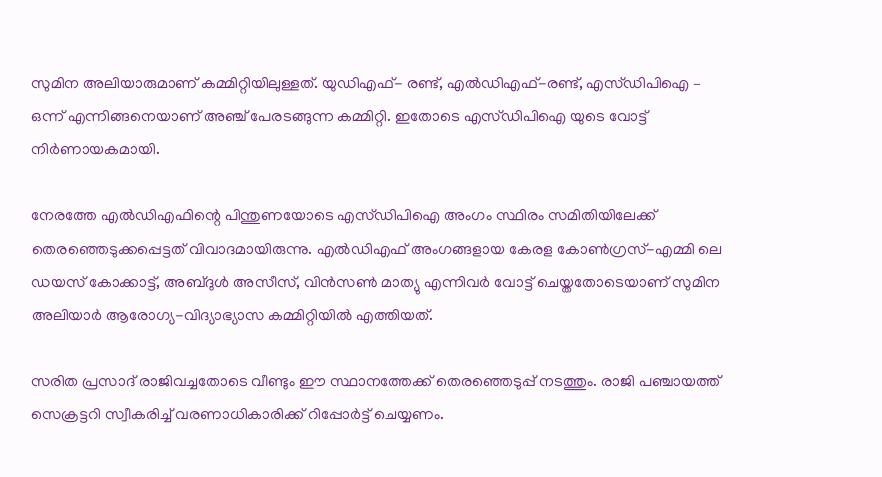സുമിന അലിയാരുമാണ് കമ്മിറ്റിയിലുള്ളത്. യുഡിഎഫ്- രണ്ട്, എൽഡിഎഫ്-രണ്ട്, എസ്‌ഡിപിഐ – ഒന്ന് എന്നിങ്ങനെയാണ് അഞ്ച് പേരടങ്ങുന്ന കമ്മിറ്റി. ഇതോടെ എസ്‌ഡിപിഐ യുടെ വോട്ട് നിർണായകമായി.

നേരത്തേ എൽഡിഎഫിന്റെ പിന്തുണയോടെ എസ്‌ഡിപിഐ അംഗം സ്ഥിരം സമിതിയിലേക്ക് തെരഞ്ഞെടുക്കപ്പെട്ടത് വിവാദമായിരുന്നു. എൽഡിഎഫ് അംഗങ്ങളായ കേരള കോൺഗ്രസ്-എമ്മി ലെ ഡയസ് കോക്കാട്ട്, അബ്ദുൾ അസീസ്, വിൻസൺ മാത്യു എന്നിവർ വോട്ട് ചെയ്തതോടെയാണ് സുമിന അലിയാർ ആരോഗ്യ-വിദ്യാഭ്യാസ കമ്മിറ്റിയിൽ എത്തിയത്.

സരിത പ്രസാദ് രാജിവച്ചതോടെ വീണ്ടും ഈ സ്ഥാനത്തേക്ക് തെരഞ്ഞെടുപ്പ് നടത്തും. രാജി പഞ്ചായത്ത് സെക്രട്ടറി സ്വീകരിച്ച് വരണാധികാരിക്ക് റിപ്പോർട്ട് ചെയ്യണം.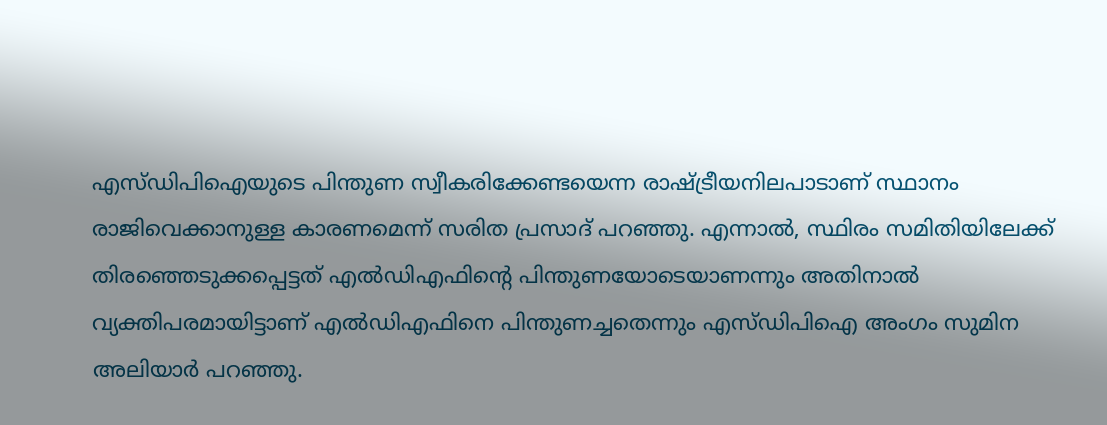എസ്‌ഡിപിഐയുടെ പിന്തുണ സ്വീകരിക്കേണ്ടയെന്ന രാഷ്ട്രീയനിലപാടാണ് സ്ഥാനം രാജിവെക്കാനുള്ള കാരണമെന്ന് സരിത പ്രസാദ് പറഞ്ഞു. എന്നാൽ, സ്ഥിരം സമിതിയിലേക്ക് തിരഞ്ഞെടുക്കപ്പെട്ടത് എൽഡിഎഫിന്റെ പിന്തുണയോടെയാണന്നും അതിനാൽ വ്യക്തിപരമായിട്ടാണ് എൽഡിഎഫിനെ പിന്തുണച്ചതെന്നും എസ്‌ഡിപിഐ അംഗം സുമിന അലിയാർ പറഞ്ഞു.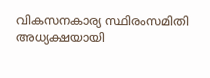വികസനകാര്യ സ്ഥിരംസമിതി അധ്യക്ഷയായി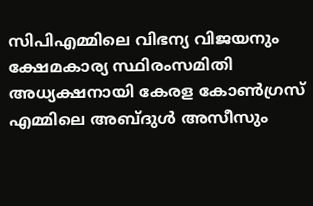സിപിഎമ്മിലെ വിഭന്യ വിജയനും ക്ഷേമകാര്യ സ്ഥിരംസമിതി അധ്യക്ഷനായി കേരള കോൺഗ്രസ് എമ്മിലെ അബ്ദുൾ അസീസും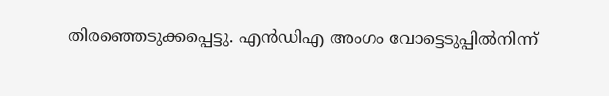തിരഞ്ഞെടുക്കപ്പെട്ടു. എൻഡിഎ അംഗം വോട്ടെടുപ്പിൽനിന്ന്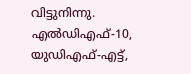വിട്ടുനിന്നു. എൽഡിഎഫ്-10, യുഡിഎഫ്-എട്ട്,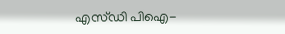എസ്‌ഡി പിഐ-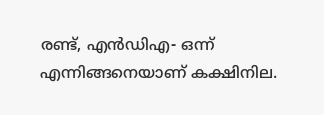രണ്ട്, എൻഡിഎ- ഒന്ന് എന്നിങ്ങനെയാണ് കക്ഷിനില.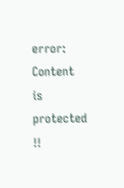error: Content is protected !!